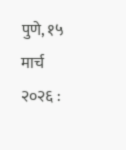पुणे, १५ मार्च २०२६ :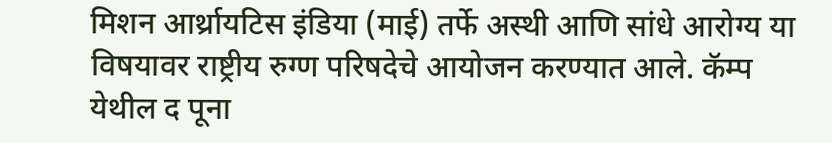मिशन आर्थ्रायटिस इंडिया (माई) तर्फे अस्थी आणि सांधे आरोग्य या विषयावर राष्ट्रीय रुग्ण परिषदेचे आयोजन करण्यात आले. कॅम्प येथील द पूना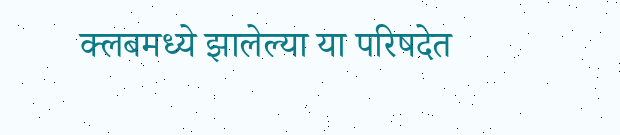क्लबमध्ये झालेल्या या परिषदेत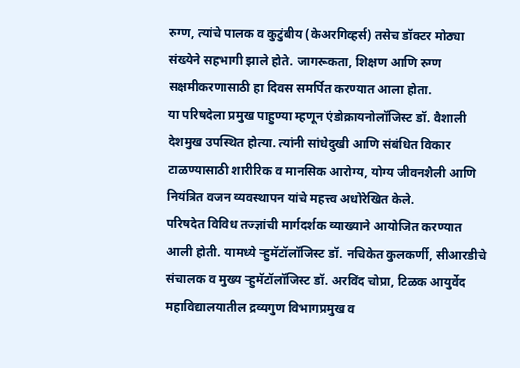रुग्ण, त्यांचे पालक व कुटुंबीय (केअरगिव्हर्स) तसेच डॉक्टर मोठ्या संख्येने सहभागी झाले होते. जागरूकता, शिक्षण आणि रुग्ण सक्षमीकरणासाठी हा दिवस समर्पित करण्यात आला होता.
या परिषदेला प्रमुख पाहुण्या म्हणून एंडोक्रायनोलॉजिस्ट डॉ. वैशाली देशमुख उपस्थित होत्या. त्यांनी सांधेदुखी आणि संबंधित विकार टाळण्यासाठी शारीरिक व मानसिक आरोग्य, योग्य जीवनशैली आणि नियंत्रित वजन व्यवस्थापन यांचे महत्त्व अधोरेखित केले.
परिषदेत विविध तज्ज्ञांची मार्गदर्शक व्याख्याने आयोजित करण्यात आली होती. यामध्ये ऱ्हुमॅटॉलॉजिस्ट डॉ. नचिकेत कुलकर्णी, सीआरडीचे संचालक व मुख्य ऱ्हुमॅटॉलॉजिस्ट डॉ. अरविंद चोप्रा, टिळक आयुर्वेद महाविद्यालयातील द्रव्यगुण विभागप्रमुख व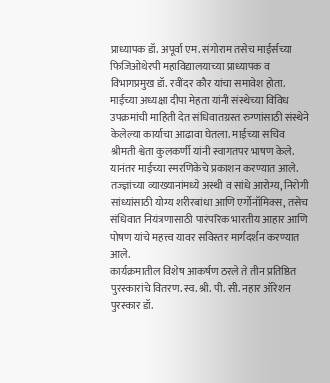प्राध्यापक डॉ. अपूर्वा एम. संगोराम तसेच माईर्सच्या फिजिओथेरपी महाविद्यालयाच्या प्राध्यापक व विभागप्रमुख डॉ. रवींदर कौर यांचा समावेश होता.
माईच्या अध्यक्षा दीपा मेहता यांनी संस्थेच्या विविध उपक्रमांची माहिती देत संधिवातग्रस्त रुग्णांसाठी संस्थेने केलेल्या कार्याचा आढावा घेतला. माईच्या सचिव श्रीमती श्वेता कुलकर्णी यांनी स्वागतपर भाषण केले. यानंतर माईच्या स्मरणिकेचे प्रकाशन करण्यात आले.
तज्ज्ञांच्या व्याख्यानांमध्ये अस्थी व सांधे आरोग्य, निरोगी सांध्यांसाठी योग्य शरीरबांधा आणि एर्गोनॉमिक्स, तसेच संधिवात नियंत्रणासाठी पारंपरिक भारतीय आहार आणि पोषण यांचे महत्त्व यावर सविस्तर मार्गदर्शन करण्यात आले.
कार्यक्रमातील विशेष आकर्षण ठरले ते तीन प्रतिष्ठित पुरस्कारांचे वितरण. स्व. श्री. पी. सी. नहार ऑरेशन पुरस्कार डॉ.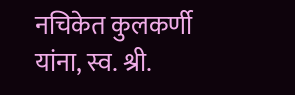नचिकेत कुलकर्णी यांना, स्व. श्री.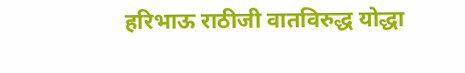हरिभाऊ राठीजी वातविरुद्ध योद्धा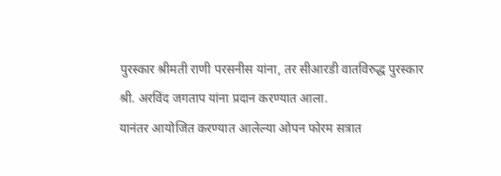पुरस्कार श्रीमती राणी परसनीस यांना, तर सीआरडी वातविरुद्ध पुरस्कार श्री. अरविंद जगताप यांना प्रदान करण्यात आला.
यानंतर आयोजित करण्यात आलेल्या ओपन फोरम सत्रात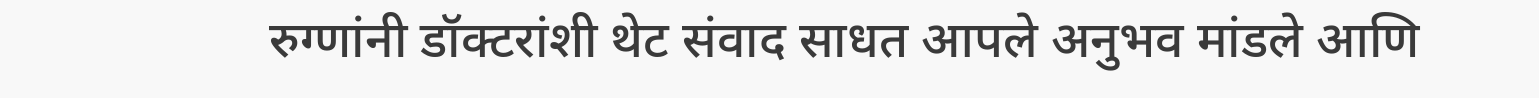रुग्णांनी डॉक्टरांशी थेट संवाद साधत आपले अनुभव मांडले आणि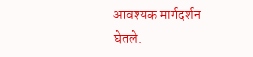आवश्यक मार्गदर्शन घेतले.